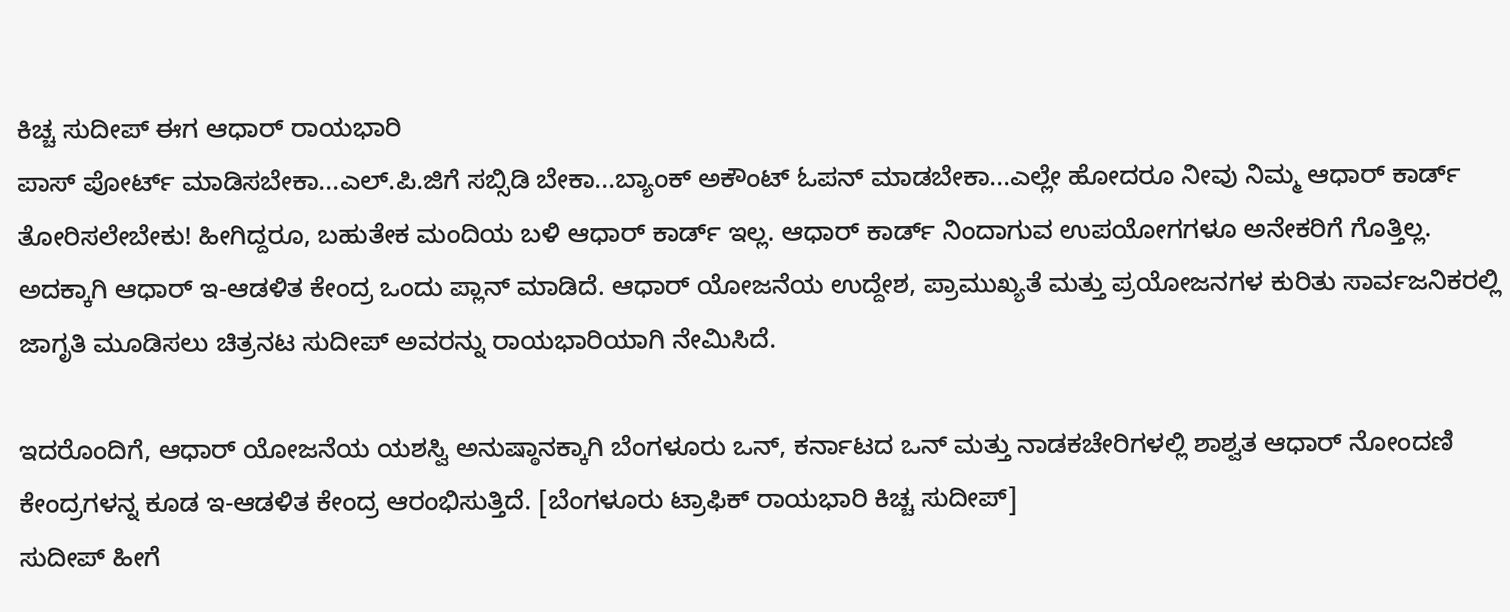ಕಿಚ್ಚ ಸುದೀಪ್ ಈಗ ಆಧಾರ್ ರಾಯಭಾರಿ
ಪಾಸ್ ಪೋರ್ಟ್ ಮಾಡಿಸಬೇಕಾ...ಎಲ್.ಪಿ.ಜಿಗೆ ಸಬ್ಸಿಡಿ ಬೇಕಾ...ಬ್ಯಾಂಕ್ ಅಕೌಂಟ್ ಓಪನ್ ಮಾಡಬೇಕಾ...ಎಲ್ಲೇ ಹೋದರೂ ನೀವು ನಿಮ್ಮ ಆಧಾರ್ ಕಾರ್ಡ್ ತೋರಿಸಲೇಬೇಕು! ಹೀಗಿದ್ದರೂ, ಬಹುತೇಕ ಮಂದಿಯ ಬಳಿ ಆಧಾರ್ ಕಾರ್ಡ್ ಇಲ್ಲ. ಆಧಾರ್ ಕಾರ್ಡ್ ನಿಂದಾಗುವ ಉಪಯೋಗಗಳೂ ಅನೇಕರಿಗೆ ಗೊತ್ತಿಲ್ಲ.
ಅದಕ್ಕಾಗಿ ಆಧಾರ್ ಇ-ಆಡಳಿತ ಕೇಂದ್ರ ಒಂದು ಪ್ಲಾನ್ ಮಾಡಿದೆ. ಆಧಾರ್ ಯೋಜನೆಯ ಉದ್ದೇಶ, ಪ್ರಾಮುಖ್ಯತೆ ಮತ್ತು ಪ್ರಯೋಜನಗಳ ಕುರಿತು ಸಾರ್ವಜನಿಕರಲ್ಲಿ ಜಾಗೃತಿ ಮೂಡಿಸಲು ಚಿತ್ರನಟ ಸುದೀಪ್ ಅವರನ್ನು ರಾಯಭಾರಿಯಾಗಿ ನೇಮಿಸಿದೆ.

ಇದರೊಂದಿಗೆ, ಆಧಾರ್ ಯೋಜನೆಯ ಯಶಸ್ವಿ ಅನುಷ್ಠಾನಕ್ಕಾಗಿ ಬೆಂಗಳೂರು ಒನ್, ಕರ್ನಾಟದ ಒನ್ ಮತ್ತು ನಾಡಕಚೇರಿಗಳಲ್ಲಿ ಶಾಶ್ವತ ಆಧಾರ್ ನೋಂದಣಿ ಕೇಂದ್ರಗಳನ್ನ ಕೂಡ ಇ-ಆಡಳಿತ ಕೇಂದ್ರ ಆರಂಭಿಸುತ್ತಿದೆ. [ಬೆಂಗಳೂರು ಟ್ರಾಫಿಕ್ ರಾಯಭಾರಿ ಕಿಚ್ಚ ಸುದೀಪ್]
ಸುದೀಪ್ ಹೀಗೆ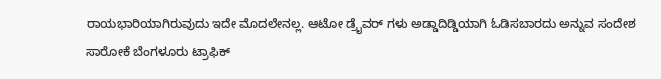ರಾಯಭಾರಿಯಾಗಿರುವುದು ಇದೇ ಮೊದಲೇನಲ್ಲ. ಆಟೋ ಡ್ರೈವರ್ ಗಳು ಅಡ್ಡಾದಿಡ್ಡಿಯಾಗಿ ಓಡಿಸಬಾರದು ಅನ್ನುವ ಸಂದೇಶ ಸಾರೋಕೆ ಬೆಂಗಳೂರು ಟ್ರಾಫಿಕ್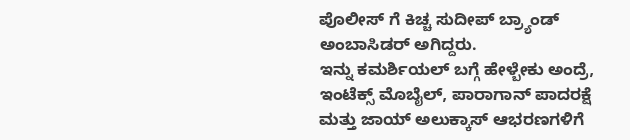ಪೊಲೀಸ್ ಗೆ ಕಿಚ್ಚ ಸುದೀಪ್ ಬ್ರ್ಯಾಂಡ್ ಅಂಬಾಸಿಡರ್ ಅಗಿದ್ದರು.
ಇನ್ನು ಕಮರ್ಶಿಯಲ್ ಬಗ್ಗೆ ಹೇಳ್ಬೇಕು ಅಂದ್ರೆ, ಇಂಟೆಕ್ಸ್ ಮೊಬೈಲ್, ಪಾರಾಗಾನ್ ಪಾದರಕ್ಷೆ ಮತ್ತು ಜಾಯ್ ಅಲುಕ್ಕಾಸ್ ಆಭರಣಗಳಿಗೆ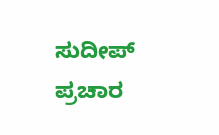ಸುದೀಪ್ ಪ್ರಚಾರ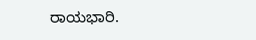ರಾಯಭಾರಿ.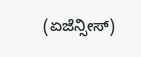(ಏಜೆನ್ಸೀಸ್)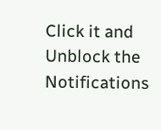Click it and Unblock the Notifications